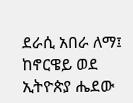ደራሲ አበራ ለማ፤ ከኖርዌይ ወደ ኢትዮጵያ ሔደው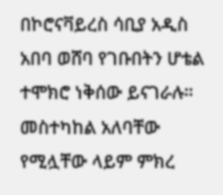በኮሮናቫይረስ ሳቢያ አዲስ አበባ ወሸባ የገቡበትን ሆቴል ተሞክሮ ነቅሰው ይናገራሉ። መስተካከል አለባቸው የሚሏቸው ላይም ምክረ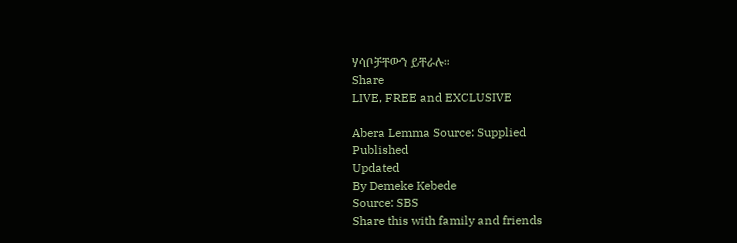ሃሳቦቻቸውን ይቸራሉ።
Share
LIVE, FREE and EXCLUSIVE

Abera Lemma Source: Supplied
Published
Updated
By Demeke Kebede
Source: SBS
Share this with family and friends